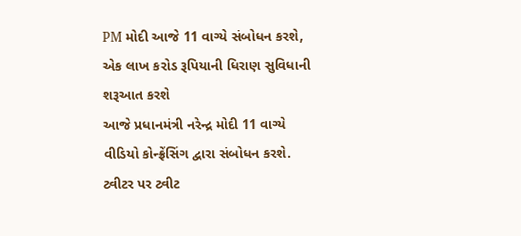PM મોદી આજે 11 વાગ્યે સંબોધન કરશે, એક લાખ કરોડ રૂપિયાની ધિરાણ સુવિધાની શરૂઆત કરશે
આજે પ્રધાનમંત્રી નરેન્દ્ર મોદી 11 વાગ્યે વીડિયો કોન્ફ્રેંસિંગ દ્વારા સંબોધન કરશે. ટ્વીટર પર ટ્વીટ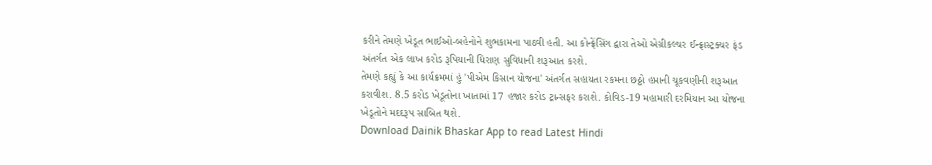કરીને તેમણે ખેડૂત ભાઈઓ-બહેનોને શુભકામના પાઠવી હતી. આ કોન્ફ્રેંસિંગ દ્વારા તેઓ એગ્રીકલ્ચર ઈન્ફ્રાસ્ટ્રક્ચર ફંડ અંતર્ગત એક લાખ કરોડ રૂપિયાની ધિરાણ સુવિધાની શરૂઆત કરશે.
તેમણે કહ્યું કે આ કાર્યક્રમમાં હું 'પીએમ કિસાન યોજના' અંતર્ગત સહાયતા રકમના છઠ્ઠો હપ્તાની ચૂકવણીની શરૂઆત કરાવીશ. 8.5 કરોડ ખેડૂતોના ખાતામાં 17 હજાર કરોડ ટ્રાન્સફર કરાશે. કોવિડ-19 મહામારી દરમિયાન આ યોજના ખેડૂતોને મદદરૂપ સાબિત થશે.
Download Dainik Bhaskar App to read Latest Hindi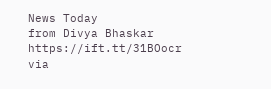News Today
from Divya Bhaskar https://ift.tt/31BOocr
via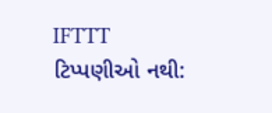IFTTT
ટિપ્પણીઓ નથી: